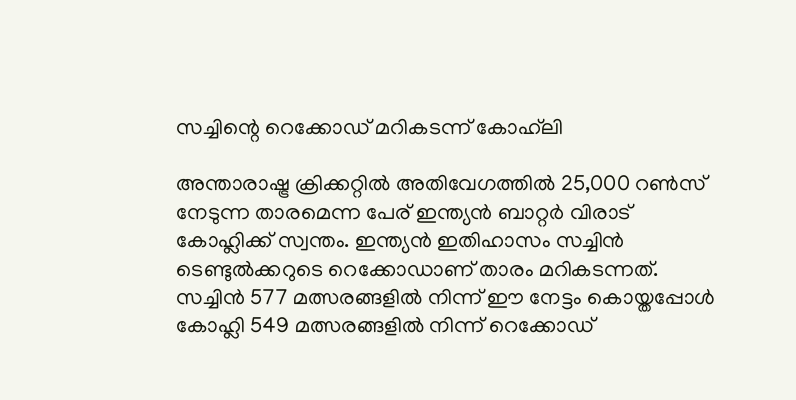സച്ചിന്റെ റെക്കോഡ് മറികടന്ന് കോഹ്‌ലി

അന്താരാഷ്ട്ര ക്രിക്കറ്റില്‍ അതിവേഗത്തില്‍ 25,000 റണ്‍സ് നേടുന്ന താരമെന്ന പേര് ഇന്ത്യന്‍ ബാറ്റര്‍ വിരാട് കോഹ്ലിക്ക് സ്വന്തം. ഇന്ത്യന്‍ ഇതിഹാസം സച്ചിന്‍ ടെണ്ടുല്‍ക്കറുടെ റെക്കോഡാണ് താരം മറികടന്നത്. സച്ചിന്‍ 577 മത്സരങ്ങളില്‍ നിന്ന് ഈ നേട്ടം കൊയ്തപ്പോള്‍ കോഹ്ലി 549 മത്സരങ്ങളില്‍ നിന്ന് റെക്കോഡ്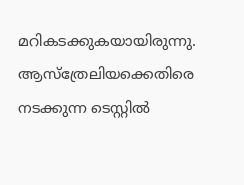മറികടക്കുകയായിരുന്നു. ആസ്ത്രേലിയക്കെതിരെ നടക്കുന്ന ടെസ്റ്റില്‍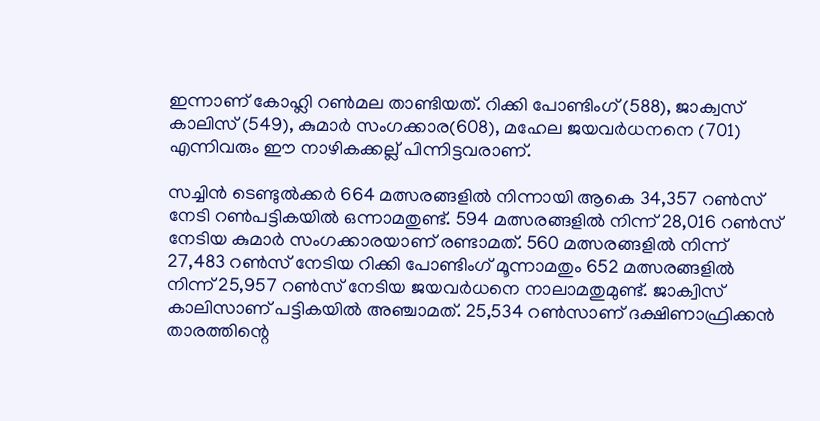ഇന്നാണ് കോഹ്ലി റണ്‍മല താണ്ടിയത്. റിക്കി പോണ്ടിംഗ് (588), ജാക്വസ് കാലിസ് (549), കുമാര്‍ സംഗക്കാര(608), മഹേല ജയവര്‍ധനനെ (701) എന്നിവരും ഈ നാഴികക്കല്ല് പിന്നിട്ടവരാണ്.

സച്ചിന്‍ ടെണ്ടുല്‍ക്കര്‍ 664 മത്സരങ്ങളില്‍ നിന്നായി ആകെ 34,357 റണ്‍സ് നേടി റണ്‍പട്ടികയില്‍ ഒന്നാമതുണ്ട്. 594 മത്സരങ്ങളില്‍ നിന്ന് 28,016 റണ്‍സ് നേടിയ കുമാര്‍ സംഗക്കാരയാണ് രണ്ടാമത്. 560 മത്സരങ്ങളില്‍ നിന്ന് 27,483 റണ്‍സ് നേടിയ റിക്കി പോണ്ടിംഗ് മൂന്നാമതും 652 മത്സരങ്ങളില്‍ നിന്ന് 25,957 റണ്‍സ് നേടിയ ജയവര്‍ധനെ നാലാമതുമുണ്ട്. ജാക്വിസ് കാലിസാണ് പട്ടികയില്‍ അഞ്ചാമത്. 25,534 റണ്‍സാണ് ദക്ഷിണാഫ്രിക്കന്‍ താരത്തിന്റെ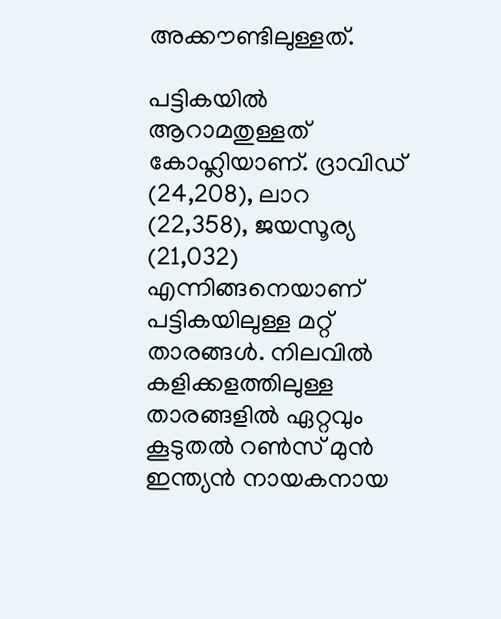അക്കൗണ്ടിലുള്ളത്.

പട്ടികയില്‍ ആറാമതുള്ളത് കോഹ്ലിയാണ്. ദ്രാവിഡ് (24,208), ലാറ (22,358), ജയസൂര്യ (21,032) എന്നിങ്ങനെയാണ് പട്ടികയിലുള്ള മറ്റ് താരങ്ങള്‍. നിലവില്‍ കളിക്കളത്തിലുള്ള താരങ്ങളില്‍ ഏറ്റവും കൂടുതല്‍ റണ്‍സ് മുന്‍ ഇന്ത്യന്‍ നായകനായ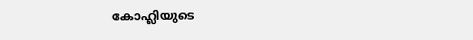കോഹ്ലിയുടെ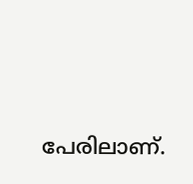പേരിലാണ്.